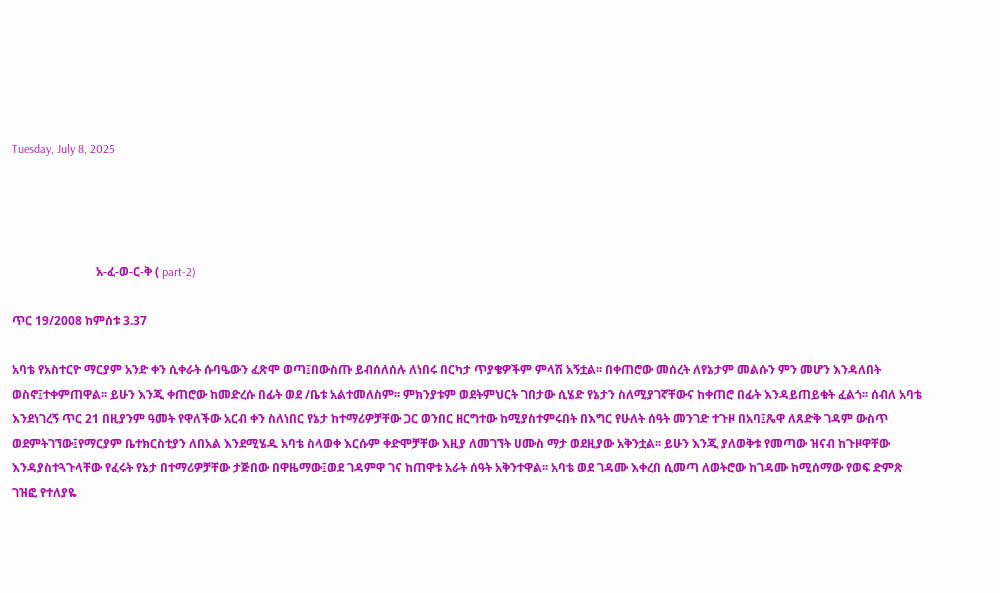Tuesday, July 8, 2025




                            አ-ፈ-ወ-ር-ቅ ( part-2)

ጥር 19/2008 ከምሰቱ 3.37

አባቴ የአስተርዮ ማርያም አንድ ቀን ሲቀራት ሱባዔውን ፈጽሞ ወጣ፤በውስጡ ይብሰለሰሉ ለነበሩ በርካታ ጥያቄዎችም ምላሽ አኝቷል፡፡ በቀጠሮው መሰረት ለየኔታም መልሱን ምን መሆን እንዳለበት ወስኖ፤ተቀምጠዋል፡፡ ይሁን እንጂ ቀጠሮው ከመድረሱ በፊት ወደ /ቤቱ አልተመለስም፡፡ ምክንያቱም ወደትምህርት ገበታው ሲሄድ የኔታን ስለሚያገኛቸውና ከቀጠሮ በፊት እንዳይጠይቁት ፈልጎ፡፡ ሰብለ አባቴ እንደነገረኝ ጥር 21 በዚያንም ዓመት የዋለችው አርብ ቀን ስለነበር የኔታ ከተማሪዎቻቸው ጋር ወንበር ዘርግተው ከሚያስተምሩበት በእግር የሁለት ሰዓት መንገድ ተጉዞ በአባ፤ጼዋ ለጸድቅ ገዳም ውስጥ ወደምትገኘው፤የማርያም ቤተክርስቲያን ለበአል እንደሚሄዱ አባቴ ስላወቀ እርሱም ቀድሞቻቸው እዚያ ለመገኘት ሀሙስ ማታ ወደዚያው አቅንቷል፡፡ ይሁን እንጂ ያለወቅቱ የመጣው ዝናብ ከጉዞዋቸው እንዳያስተጓጉላቸው የፈሩት የኔታ በተማሪዎቻቸው ታጅበው በዋዜማው፤ወደ ገዳምዋ ገና ከጠዋቱ አራት ሰዓት አቅንተዋል፡፡ አባቴ ወደ ገዳሙ እቀረበ ሲመጣ ለወትሮው ከገዳሙ ከሚሰማው የወፍ ድምጽ ገዝፎ የተለያዬ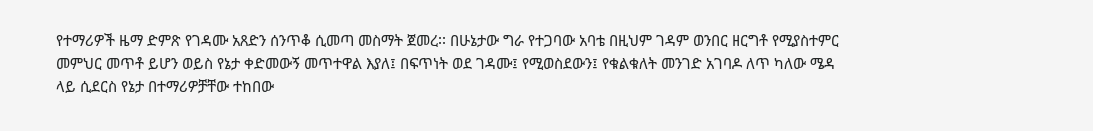የተማሪዎች ዜማ ድምጽ የገዳሙ አጸድን ሰንጥቆ ሲመጣ መስማት ጀመረ፡፡ በሁኔታው ግራ የተጋባው አባቴ በዚህም ገዳም ወንበር ዘርግቶ የሚያስተምር መምህር መጥቶ ይሆን ወይስ የኔታ ቀድመውኝ መጥተዋል እያለ፤ በፍጥነት ወደ ገዳሙ፤ የሚወስደውን፤ የቁልቁለት መንገድ አገባዶ ለጥ ካለው ሜዳ ላይ ሲደርስ የኔታ በተማሪዎቻቸው ተከበው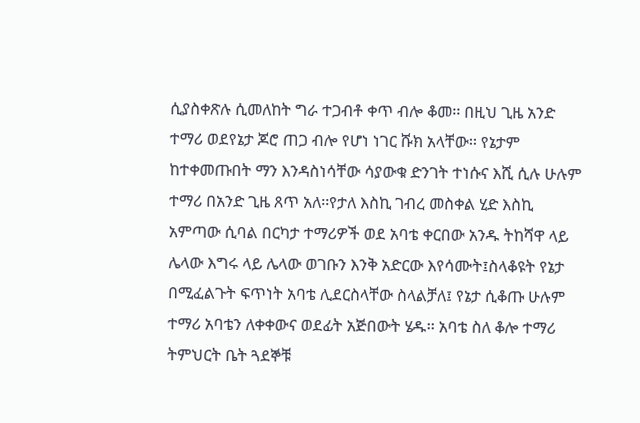ሲያስቀጽሉ ሲመለከት ግራ ተጋብቶ ቀጥ ብሎ ቆመ፡፡ በዚህ ጊዜ አንድ ተማሪ ወደየኔታ ጆሮ ጠጋ ብሎ የሆነ ነገር ሹክ አላቸው፡፡ የኔታም ከተቀመጡበት ማን እንዳስነሳቸው ሳያውቁ ድንገት ተነሱና እሺ ሲሉ ሁሉም ተማሪ በአንድ ጊዜ ጸጥ አለ፡፡የታለ እስኪ ገብረ መስቀል ሂድ እስኪ አምጣው ሲባል በርካታ ተማሪዎች ወደ አባቴ ቀርበው አንዱ ትከሻዋ ላይ ሌላው እግሩ ላይ ሌላው ወገቡን እንቅ አድርው እየሳሙት፤ስላቆዩት የኔታ በሚፈልጉት ፍጥነት አባቴ ሊደርስላቸው ስላልቻለ፤ የኔታ ሲቆጡ ሁሉም ተማሪ አባቴን ለቀቀውና ወደፊት አጅበውት ሄዱ፡፡ አባቴ ስለ ቆሎ ተማሪ ትምህርት ቤት ጓደኞቹ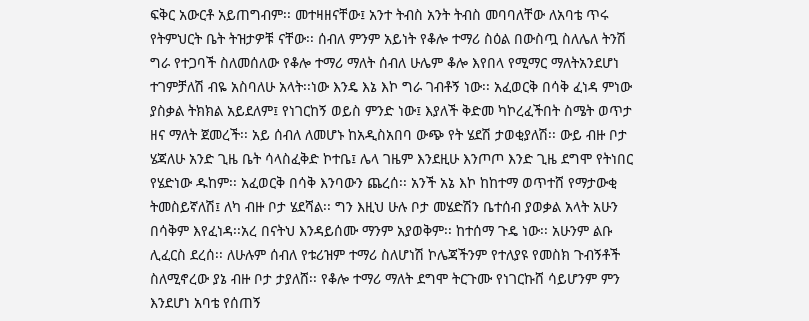ፍቅር አውርቶ አይጠግብም፡፡ መተዛዘናቸው፤ አንተ ትብስ አንት ትብስ መባባለቸው ለአባቴ ጥሩ የትምህርት ቤት ትዝታዎቹ ናቸው፡፡ ሰብለ ምንም አይነት የቆሎ ተማሪ ስዕል በውስጧ ስለሌለ ትንሽ ግራ የተጋባች ስለመሰለው የቆሎ ተማሪ ማለት ሰብለ ሁሌም ቆሎ እየበላ የሚማር ማለትአንደሆነ ተገምቻለሽ ብዬ አስባለሁ አላት፡፡ነው እንዴ እኔ እኮ ግራ ገብቶኝ ነው፡፡ አፈወርቅ በሳቅ ፈነዳ ምነው ያስቃል ትክክል አይደለም፤ የነገርከኝ ወይስ ምንድ ነው፤ እያለች ቅድመ ካኮረፈችበት ስሜት ወጥታ ዘና ማለት ጀመረች፡፡ አይ ሰብለ ለመሆኑ ከአዲስአበባ ውጭ የት ሄደሽ ታወቂያለሽ፡፡ ውይ ብዙ ቦታ ሄጃለሁ አንድ ጊዜ ቤት ሳላስፈቅድ ኮተቤ፤ ሌላ ገዜም እንደዚሁ እንጦጦ እንድ ጊዜ ደግሞ የትነበር የሄድነው ዱከም፡፡ አፈወርቅ በሳቅ እንባውን ጨረሰ፡፡ አንች አኔ እኮ ከከተማ ወጥተሸ የማታውቂ ትመስይኛለሽ፤ ለካ ብዙ ቦታ ሄደሻል፡፡ ግን እዚህ ሁሉ ቦታ መሄድሽን ቤተሰብ ያወቃል አላት አሁን በሳቅም እየፈነዳ፡፡አረ በናትህ እንዳይሰሙ ማንም አያወቅም፡፡ ከተሰማ ጉዴ ነው፡፡ አሁንም ልቡ ሊፈርስ ደረሰ፡፡ ለሁሉም ሰብለ የቱሪዝም ተማሪ ስለሆነሽ ኮሌጃችንም የተለያዩ የመስክ ጉብኝቶች ስለሚኖረው ያኔ ብዙ ቦታ ታያለሸ፡፡ የቆሎ ተማሪ ማለት ደግሞ ትርጉሙ የነገርኩሸ ሳይሆንም ምን እንደሆነ አባቴ የሰጠኝ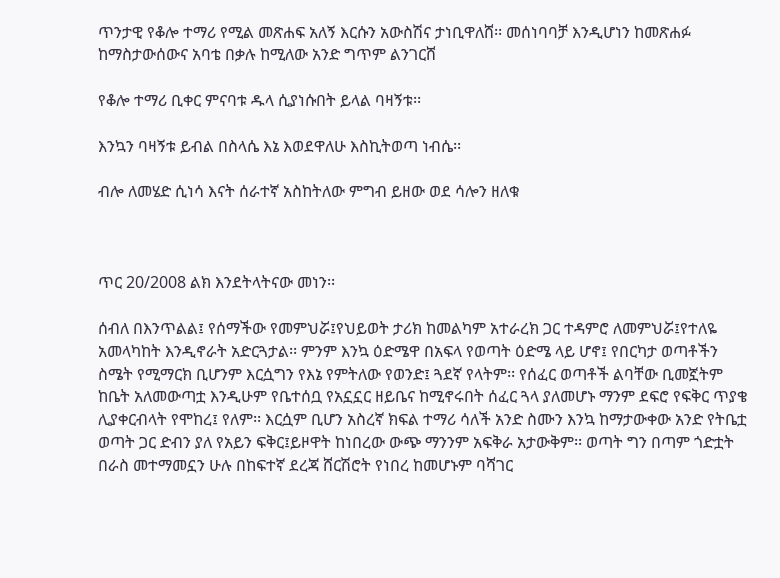ጥንታዊ የቆሎ ተማሪ የሚል መጽሐፍ አለኝ እርሱን አውስሽና ታነቢዋለሸ፡፡ መሰነባባቻ እንዲሆነን ከመጽሐፉ ከማስታውሰውና አባቴ በቃሉ ከሚለው አንድ ግጥም ልንገርሸ

የቆሎ ተማሪ ቢቀር ምናባቱ ዱላ ሲያነሱበት ይላል ባዛኝቱ፡፡

እንኳን ባዛኝቱ ይብል በስላሴ እኔ እወደዋለሁ እስኪትወጣ ነብሴ፡፡

ብሎ ለመሄድ ሲነሳ እናት ሰራተኛ አስከትለው ምግብ ይዘው ወደ ሳሎን ዘለቁ



ጥር 20/2008 ልክ እንደትላትናው መነን፡፡

ሰብለ በእንጥልል፤ የሰማችው የመምህሯ፤የህይወት ታሪክ ከመልካም አተራረክ ጋር ተዳምሮ ለመምህሯ፤የተለዬ አመላካከት እንዲኖራት አድርጓታል፡፡ ምንም እንኳ ዕድሜዋ በአፍላ የወጣት ዕድሜ ላይ ሆኖ፤ የበርካታ ወጣቶችን ስሜት የሚማርክ ቢሆንም እርሷግን የእኔ የምትለው የወንድ፤ ጓደኛ የላትም፡፡ የሰፈር ወጣቶች ልባቸው ቢመኟትም ከቤት አለመውጣቷ እንዲሁም የቤተሰቧ የአኗኗር ዘይቤና ከሚኖሩበት ሰፈር ጓላ ያለመሆኑ ማንም ደፍሮ የፍቅር ጥያቄ ሊያቀርብላት የሞከረ፤ የለም፡፡ እርሷም ቢሆን አስረኛ ክፍል ተማሪ ሳለች አንድ ስሙን እንኳ ከማታውቀው አንድ የትቤቷ ወጣት ጋር ድብን ያለ የአይን ፍቅር፤ይዞዋት ከነበረው ውጭ ማንንም አፍቅራ አታውቅም፡፡ ወጣት ግን በጣም ጎድቷት በራስ መተማመኗን ሁሉ በከፍተኛ ደረጃ ሸርሽሮት የነበረ ከመሆኑም ባሻገር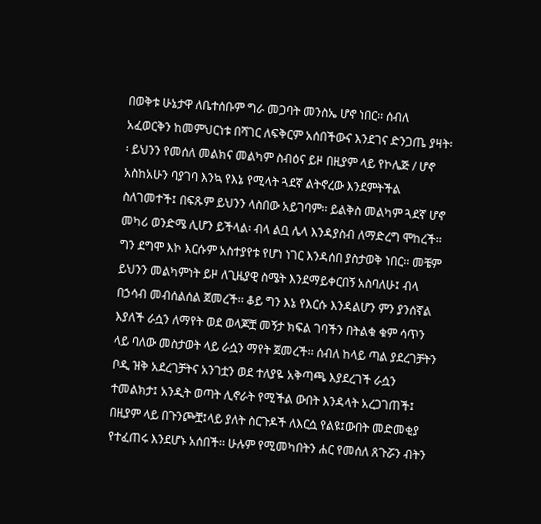በወቅቱ ሁኔታዋ ለቤተሰቡም ግራ መጋባት መንስኤ ሆኖ ነበር፡፡ ሰብለ አፈወርቅን ከመምህርነቱ በሻገር ለፍቅርም አሰበችውና እንደገና ድንጋጤ ያዛት፡፡ ይህንን የመሰለ መልክና መልካም ስብዕና ይዞ በዚያም ላይ የኮሌጅ / ሆኖ አስከአሁን ባያገባ እንኳ የእኔ የሚላት ጓደኛ ልትኖረው እንደምትችል ስለገመተች፤ በፍጹም ይህንን ላስበው አይገባም፡፡ ይልቅስ መልካም ጓደኛ ሆኖ መካሪ ወንድሜ ሊሆን ይችላል፡ ብላ ልቧ ሌላ እንዳያስብ ለማድረግ ሞከረች፡፡ ግን ደግሞ እኮ እርሱም አስተያየቱ የሆነ ነገር እንዳሰበ ያስታወቅ ነበር፡፡ መቼም ይህንን መልካምነት ይዞ ለጊዜያዊ ስሜት እንደማይቀርበኝ አስባለሁ፤ ብላ በኃሳብ መብሰልሰል ጀመረች፡፡ ቆይ ግን እኔ የእርሱ እንዳልሆን ምን ያንሰኛል እያለች ራሷን ለማየት ወደ ወላጆቿ መኝታ ክፍል ገባችን በትልቁ ቁም ሳጥን ላይ ባለው መስታወት ላይ ራሷን ማየት ጀመረች፡፡ ሰብለ ከላይ ጣል ያደረገቻትን ቦዲ ዝቅ አደረገቻትና አንገቷን ወደ ተለያዬ አቅጣጫ እያደረገች ራሷን ተመልክታ፤ አንዲት ወጣት ሊኖራት የሚችል ውበት እንዳላት አረጋገጠች፤ በዚያም ላይ በጉንጮቿ፤ላይ ያለት ስርጉዶች ለእርሷ የልዩ፤ውበት መድመቂያ የተፈጠሩ እንደሆኑ አሰበች፡፡ ሁሉም የሚመካበትን ሐር የመሰለ ጸጉሯን ብትን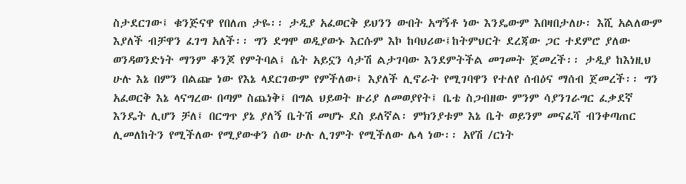ስታደርገው፤ ቁንጅናዋ የበለጠ ታዬ፡፡ ታዲያ አፈወርቅ ይህንን ውበት አግኝቶ ነው እንዴውም እበዛበታለሁ፡ እሺ አልለውም እያለች ብቻዋን ፈገግ አለች፡፡ ግን ደግሞ ወዲያውኑ እርሱም እኮ ከባህሪው፤ከትምህርት ደረጃው ጋር ተደምሮ ያለው ወንዳወንድነት ማንም ቆንጆ የምትባል፤ ሴት አይኗን ሳታሽ ልታገባው እንደምትችል መገመት ጀመረች፡፡ ታዲያ ከእነዚህ ሁሉ እኔ በምን በልጬ ነው የእኔ ላደርገውም የምችለው፤ እያለች ሊኖራት የሚገባዋን የተለየ ሰብዕና ማሰብ ጀመረች፡፡ ግን አፈወርቅ እኔ ላናግረው በጣም ስጨነቅ፤ በግል ህይወት ዙሪያ ለመወያየት፤ ቤቴ ስጋብዘው ምንም ሳያንገራግር ፈቃደኛ እንዴት ሊሆን ቻለ፤ በርግጥ ያኔ ያለኝ ቤትሽ መሆኑ ደስ ይለኛል፡ ምክንያቱም እኔ ቤት ወይንም መናፈሻ ብንቀጣጠር ሊመለከትን የሚችለው የሚያውቀን ሰው ሁሉ ሊገምት የሚችለው ሌላ ነው፡፡ አየሽ /ርነት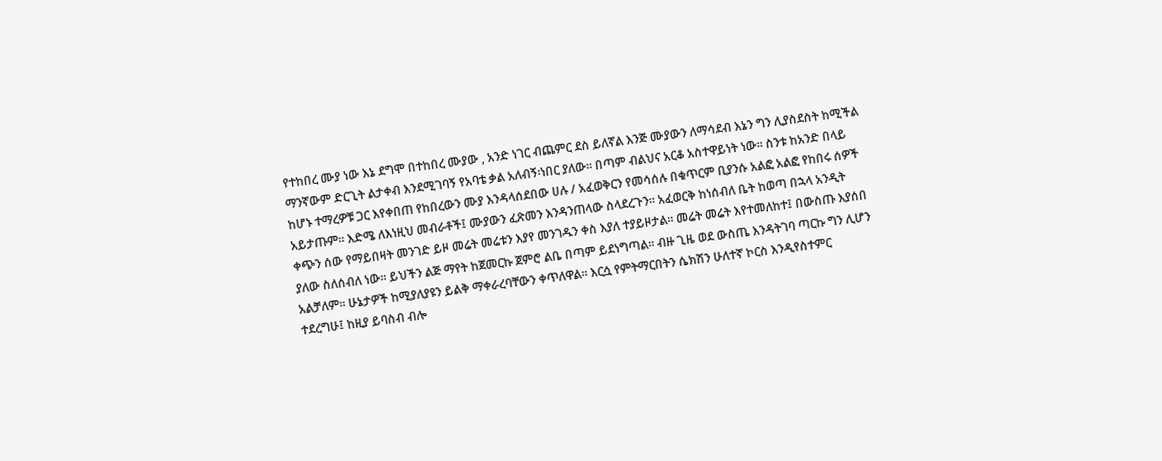የተከበረ ሙያ ነው እኔ ደግሞ በተከበረ ሙያው , አንድ ነገር ብጨምር ደስ ይለኛል እንጅ ሙያውን ለማሳደብ እኔን ግን ሊያስደስት ከሚችል ማንኛውም ድርጊት ልታቀብ እንደሚገባኝ የአባቴ ቃል አለብኝ፡ነበር ያለው፡፡ በጣም ብልህና አርቆ አስተዋይነት ነው፡፡ ስንቱ ከአንድ በላይ ከሆኑ ተማረዎቹ ጋር እየቀበጠ የከበረውን ሙያ እንዳላሰደበው ሀሉ / አፈወቅርን የመሳሰሉ በቁጥርም ቢያንሱ አልፎ አልፎ የከበሩ ሰዎች አይታጡም፡፡ እድሜ ለእነዚህ መብራቶች፤ ሙያውን ፈጽመን እንዳንጠላው ስላደረጉን፡፡ አፈወርቅ ከነሰብለ ቤት ከወጣ በኋላ አንዲት ቀጭን ሰው የማይበዛት መንገድ ይዞ መሬት መሬቱን እያየ መንገዱን ቀስ እያለ ተያይዞታል፡፡ መሬት መሬት እየተመለከተ፤ በውስጡ እያሰበ ያለው ስለሰብለ ነው፡፡ ይህችን ልጅ ማየት ከጀመርኩ ጀምሮ ልቤ በጣም ይደነግጣል፡፡ ብዙ ጊዜ ወደ ውስጤ እንዳትገባ ጣርኩ ግን ሊሆን አልቻለም፡፡ ሁኔታዎች ከሚያለያዩን ይልቅ ማቀራረባቸውን ቀጥለዋል፡፡ እርሷ የምትማርበትን ሴክሽን ሁለተኛ ኮርስ እንዲየስተምር ተደረግሁ፤ ከዚያ ይባስብ ብሎ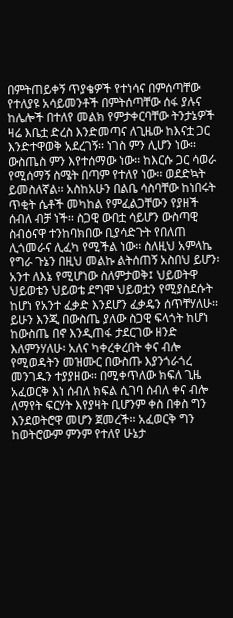በምትጠይቀኝ ጥያቄዎች የተነሳና በምሰጣቸው የተለያዩ አሳይመንቶች በምትሰጣቸው ሰፋ ያሉና ከሌሎች በተለየ መልክ የምታቀርባቸው ትንታኔዎች ዛሬ እቤቷ ድረስ እንድመጣና ለጊዜው ከእናቷ ጋር እንድተዋወቅ አደረገኝ፡፡ ነገስ ምን ሊሆን ነው፡፡ ውስጤስ ምን እየተሰማው ነው፡፡ ከእርሱ ጋር ሳወራ የሚሰማኝ ስሜት በጣም የተለየ ነው፡፡ ወደድኳት ይመስለኛል፡፡ አስከአሁን በልቤ ሳስባቸው ከነበሩት ጥቂት ሴቶች መካከል የምፈልጋቸውን የያዘች ሰብለ ብቻ ነች፡፡ ስጋዊ ውበቷ ሳይሆን ውስጣዊ ስብዕናዋ ተንከባክበው ቢያሳድጉት የበለጠ ሊጎመራና ሊፈካ የሚችል ነው፡፡ ስለዚህ አምላኬ የግራ ጉኔን በዚህ መልኩ ልትሰጠኝ አስበህ ይሆን፡ አንተ ለእኔ የሚሆነው ስለምታወቅ፤ ህይወትዋ ህይወቴን ህይወቴ ደግሞ ህይወቷን የሚያስደሱት ከሆነ የአንተ ፈቃድ እንደሆን ፈቃዴን ሰጥቸሃለሁ፡፡ ይሁን እንጂ በውስጤ ያለው ስጋዊ ፍላጎት ከሆነ ከውስጤ በኖ እንዲጠፋ ታደርገው ዘንድ እለምንሃለሁ፡ አለና ካቀረቀረበት ቀና ብሎ የሚወዳትን መዝሙር በውስጡ እያንጎራጎረ መንገዱን ተያያዘው፡፡ በሚቀጥለው ክፍለ ጊዜ አፈወርቅ እነ ሰብለ ክፍል ሲገባ ሰብለ ቀና ብሎ ለማየት ፍርሃት እየያዛት ቢሆንም ቀስ በቀስ ግን እንደወትሮዋ መሆን ጀመረች፡፡ አፈወርቅ ግን ከወትሮውም ምንም የተለየ ሁኔታ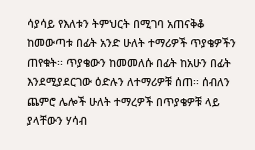ሳያሳይ የእለቱን ትምህርት በሚገባ አጠናቅቆ ከመውጣቱ በፊት አንድ ሁለት ተማሪዎች ጥያቄዎችን ጠየቁት፡፡ ጥያቄውን ከመመለሱ በፊት ከአሁን በፊት እንደሚያደርገው ዕድሉን ለተማሪዎቹ ሰጠ፡፡ ሰብለን ጨምሮ ሌሎች ሁለት ተማረዎች በጥያቄዎቹ ላይ ያላቸውን ሃሳብ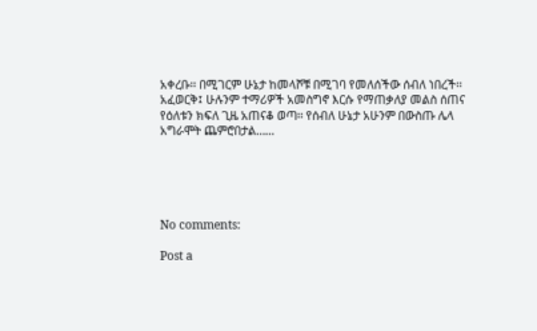አቀረቡ፡፡ በሚገርም ሁኔታ ከመላሾቹ በሚገባ የመለሰችው ሰብለ ነበረች፡፡ አፈወርቅ፤ ሁሉንም ተማሪዎች አመስግኖ እርሱ የማጠቃለያ መልስ ሰጠና የዕለቱን ክፍለ ጊዜ አጠናቆ ወጣ፡፡ የሰብለ ሁኔታ አሁንም በውስጡ ሌላ አግራሞት ጨምሮበታል……





No comments:

Post a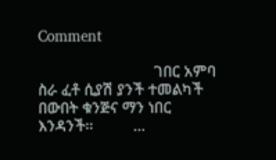Comment

                             ገበር አምባ                    ስራ ፈቶ ሲያሽ ያንች ተመልካች                       በውበት ቁንጅና ማን ነበር እንዳንች፡፡          ...